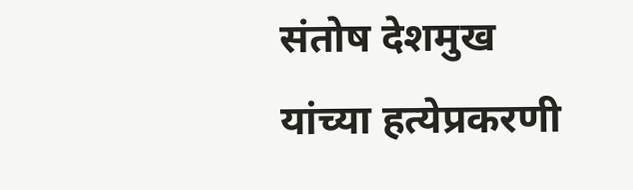संतोष देशमुख यांच्या हत्येप्रकरणी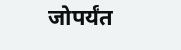जोपर्यंत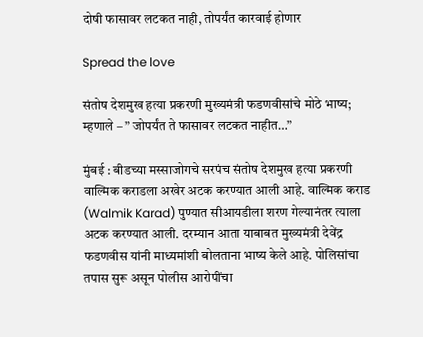दोषी फासावर लटकत नाही, तोपर्यंत कारवाई होणार

Spread the love

संतोष देशमुख हत्या प्रकरणी मुख्यमंत्री फडणवीसांचे मोठे भाष्य; म्हणाले – ” जोपर्यंत ते फासावर लटकत नाहीत…”

मुंबई : बीडच्या मस्साजोगचे सरपंच संतोष देशमुख हत्या प्रकरणी वाल्मिक कराडला अखेर अटक करण्यात आली आहे. वाल्मिक कराड (Walmik Karad) पुण्यात सीआयडीला शरण गेल्यानंतर त्याला अटक करण्यात आली. दरम्यान आता याबाबत मुख्यमंत्री देवेंद्र फडणवीस यांनी माध्यमांशी बोलताना भाष्य केले आहे. पोलिसांचा तपास सुरू असून पोलीस आरोपींचा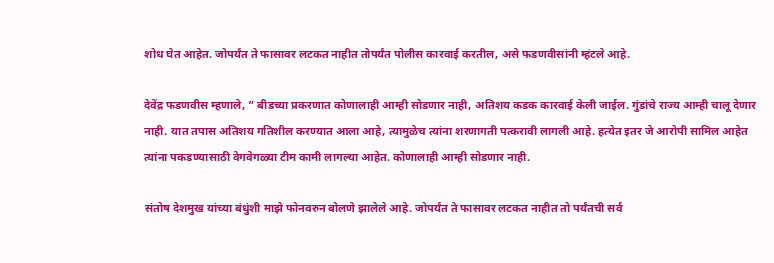शोध घेत आहेत. जोपर्यंत ते फासावर लटकत नाहीत तोपर्यंत पोलीस कारवाई करतील, असे फडणवीसांनी म्हंटले आहे.

देवेंद्र फडणवीस म्हणाले, ” बीडच्या प्रकरणात कोणालाही आम्ही सोडणार नाही, अतिशय कडक कारवाई केली जाईल. गुंडांचे राज्य आम्ही चालू देणार नाही. यात तपास अतिशय गतिशील करण्यात आला आहे, त्यामुळेच त्यांना शरणागती पत्करावी लागली आहे. हत्येत इतर जे आरोपी सामिल आहेत त्यांना पकडण्यासाठी वेगवेगळ्या टीम कामी लागल्या आहेत. कोणालाही आम्ही सोडणार नाही.

संतोष देशमुख यांच्या बंधुंशी माझे फोनवरुन बोलणे झालेले आहे. जोपर्यंत ते फासावर लटकत नाहीत तो पर्यंतची सर्व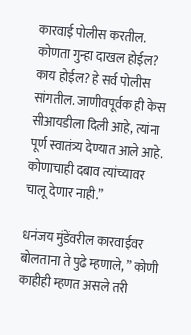कारवाई पोलीस करतील. कोणता गुन्हा दाखल होईल? काय होईल? हे सर्व पोलीस सांगतील. जाणीवपूर्वक ही केस सीआयडीला दिली आहे, त्यांना पूर्ण स्वातंत्र्य देण्यात आले आहे. कोणाचाही दबाव त्यांच्यावर चालू देणार नाही.”

धनंजय मुंडेंवरील कारवाईवर बोलताना ते पुढे म्हणाले, ” कोणी काहीही म्हणत असले तरी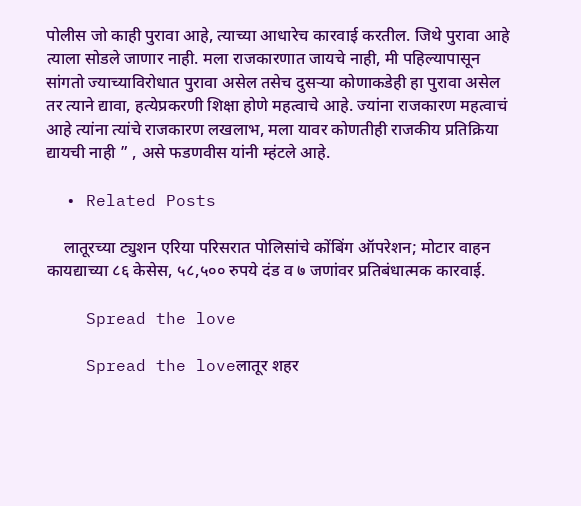पोलीस जो काही पुरावा आहे, त्याच्या आधारेच कारवाई करतील. जिथे पुरावा आहे त्याला सोडले जाणार नाही. मला राजकारणात जायचे नाही, मी पहिल्यापासून सांगतो ज्याच्याविरोधात पुरावा असेल तसेच दुसऱ्या कोणाकडेही हा पुरावा असेल तर त्याने द्यावा, हत्येप्रकरणी शिक्षा होणे महत्वाचे आहे. ज्यांना राजकारण महत्वाचं आहे त्यांना त्यांचे राजकारण लखलाभ, मला यावर कोणतीही राजकीय प्रतिक्रिया द्यायची नाही ” , असे फडणवीस यांनी म्हंटले आहे.

  • Related Posts

    लातूरच्या ट्युशन एरिया परिसरात पोलिसांचे कोंबिंग ऑपरेशन; मोटार वाहन कायद्याच्या ८६ केसेस, ५८,५०० रुपये दंड व ७ जणांवर प्रतिबंधात्मक कारवाई.

    Spread the love

    Spread the loveलातूर शहर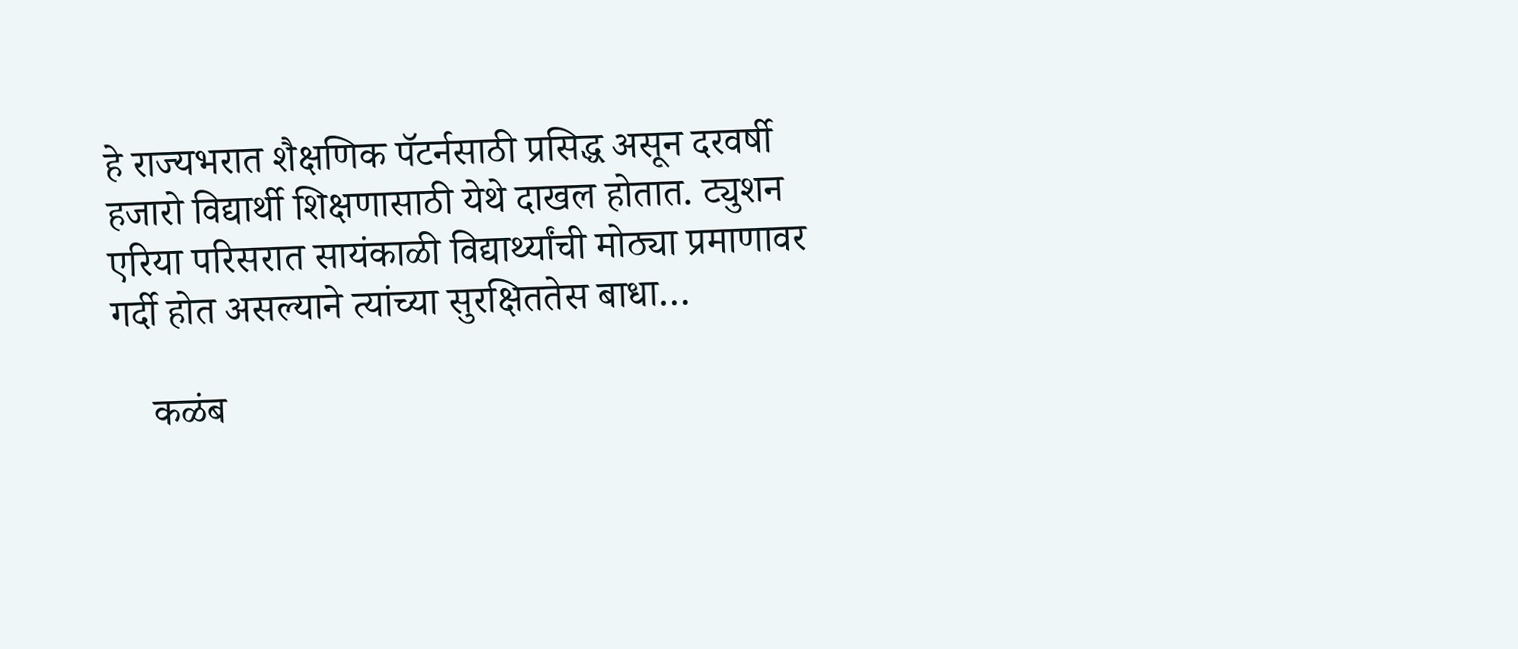हे राज्यभरात शैक्षणिक पॅटर्नसाठी प्रसिद्ध असून दरवर्षी हजारो विद्यार्थी शिक्षणासाठी येथे दाखल होतात. ट्युशन एरिया परिसरात सायंकाळी विद्यार्थ्यांची मोठ्या प्रमाणावर गर्दी होत असल्याने त्यांच्या सुरक्षिततेस बाधा…

    कळंब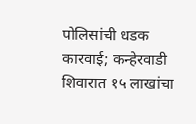पोलिसांची धडक कारवाई; कन्हेरवाडी शिवारात १५ लाखांचा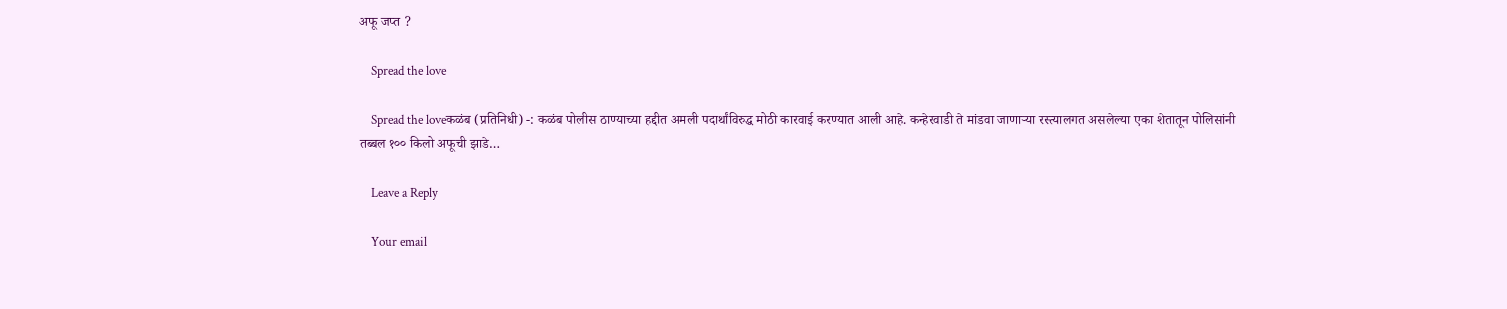अफू जप्त ?

    Spread the love

    Spread the loveकळंब (प्रतिनिधी) -: कळंब पोलीस ठाण्याच्या हद्दीत अमली पदार्थांविरुद्ध मोठी कारवाई करण्यात आली आहे. कन्हेरवाडी ते मांडवा जाणाऱ्या रस्त्यालगत असलेल्या एका शेतातून पोलिसांनी तब्बल १०० किलो अफूची झाडे…

    Leave a Reply

    Your email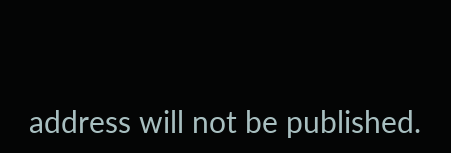address will not be published.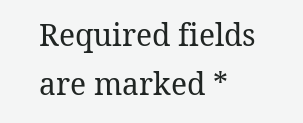Required fields are marked *